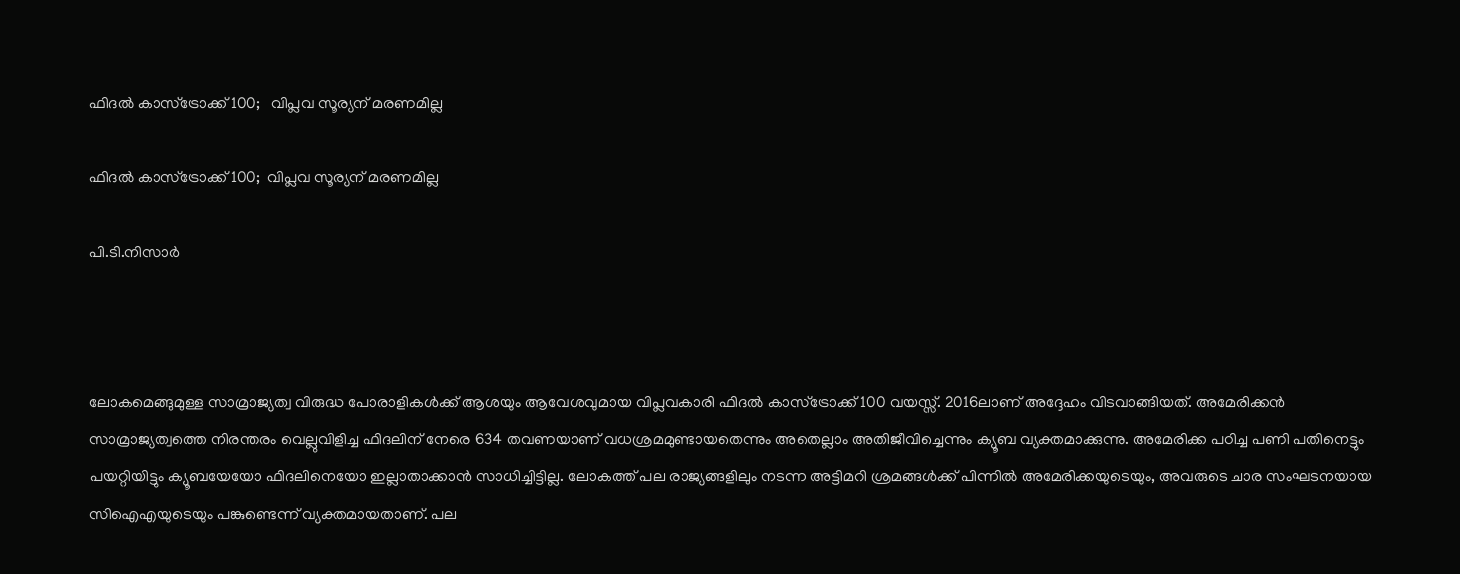ഫിദല്‍ കാസ്‌ട്രോക്ക് 100;   വിപ്ലവ സൂര്യന് മരണമില്ല

ഫിദല്‍ കാസ്‌ട്രോക്ക് 100;  വിപ്ലവ സൂര്യന് മരണമില്ല

പി.ടി.നിസാര്‍



ലോകമെങ്ങുമുള്ള സാമ്രാജ്യത്വ വിരുദ്ധ പോരാളികള്‍ക്ക് ആശയും ആവേശവുമായ വിപ്ലവകാരി ഫിദല്‍ കാസ്‌ട്രോക്ക് 100 വയസ്സ്. 2016ലാണ് അദ്ദേഹം വിടവാങ്ങിയത്. അമേരിക്കന്‍ സാമ്രാജ്യത്വത്തെ നിരന്തരം വെല്ലുവിളിച്ച ഫിദലിന് നേരെ 634 തവണയാണ് വധശ്രമമുണ്ടായതെന്നും അതെല്ലാം അതിജീവിച്ചെന്നും ക്യൂബ വ്യക്തമാക്കുന്നു. അമേരിക്ക പഠിച്ച പണി പതിനെട്ടും പയറ്റിയിട്ടും ക്യൂബയേയോ ഫിദലിനെയോ ഇല്ലാതാക്കാന്‍ സാധിച്ചിട്ടില്ല. ലോകത്ത് പല രാജ്യങ്ങളിലും നടന്ന അട്ടിമറി ശ്രമങ്ങള്‍ക്ക് പിന്നില്‍ അമേരിക്കയുടെയും, അവരുടെ ചാര സംഘടനയായ സിഐഎയുടെയും പങ്കുണ്ടെന്ന് വ്യക്തമായതാണ്. പല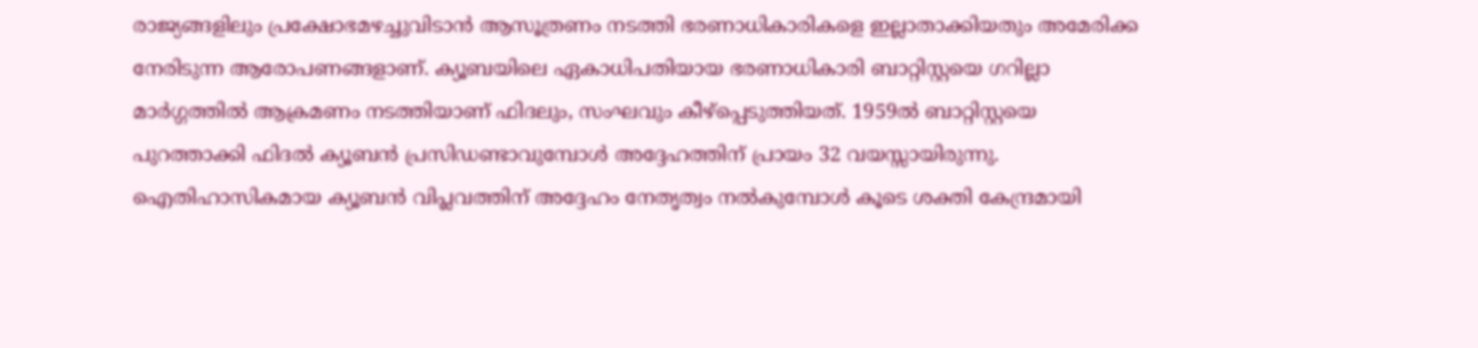രാജ്യങ്ങളിലും പ്രക്ഷോഭമഴച്ചുവിടാന്‍ ആസൂത്രണം നടത്തി ഭരണാധികാരികളെ ഇല്ലാതാക്കിയതും അമേരിക്ക നേരിടുന്ന ആരോപണങ്ങളാണ്. ക്യൂബയിലെ ഏകാധിപതിയായ ഭരണാധികാരി ബാറ്റിസ്റ്റയെ ഗറില്ലാ മാര്‍ഗ്ഗത്തില്‍ ആക്രമണം നടത്തിയാണ് ഫിദലും, സംഘവും കീഴ്‌പ്പെടുത്തിയത്. 1959ല്‍ ബാറ്റിസ്റ്റയെ പുറത്താക്കി ഫിദല്‍ ക്യൂബന്‍ പ്രസിഡണ്ടാവുമ്പോള്‍ അദ്ദേഹത്തിന് പ്രായം 32 വയസ്സായിരുന്നു. ഐതിഹാസികമായ ക്യൂബന്‍ വിപ്ലവത്തിന് അദ്ദേഹം നേതൃത്വം നല്‍കുമ്പോള്‍ കൂടെ ശക്തി കേന്ദ്രമായി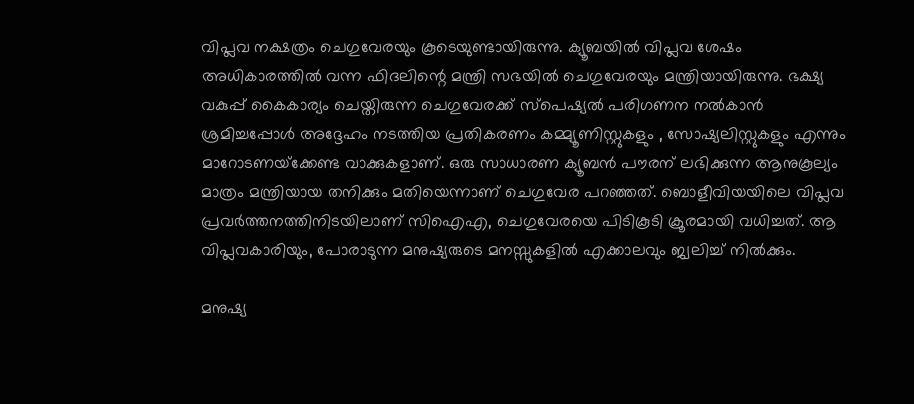വിപ്ലവ നക്ഷത്രം ചെഗുവേരയും കൂടെയുണ്ടായിരുന്നു. ക്യൂബയില്‍ വിപ്ലവ ശേഷം അധികാരത്തില്‍ വന്ന ഫിദലിന്റെ മന്ത്രി സഭയില്‍ ചെഗുവേരയും മന്ത്രിയായിരുന്നു. ഭക്ഷ്യ വകുപ്പ് കൈകാര്യം ചെയ്തിരുന്ന ചെഗുവേരക്ക് സ്‌പെഷ്യല്‍ പരിഗണന നല്‍കാന്‍ ശ്രമിച്ചപ്പോള്‍ അദ്ദേഹം നടത്തിയ പ്രതികരണം കമ്മ്യൂണിസ്റ്റുകളും , സോഷ്യലിസ്റ്റുകളും എന്നും മാറോടണയ്‌ക്കേണ്ട വാക്കുകളാണ്. ഒരു സാധാരണ ക്യൂബന്‍ പൗരന് ലഭിക്കുന്ന ആനുകൂല്യം മാത്രം മന്ത്രിയായ തനിക്കും മതിയെന്നാണ് ചെഗുവേര പറഞ്ഞത്. ബൊളീവിയയിലെ വിപ്ലവ പ്രവര്‍ത്തനത്തിനിടയിലാണ് സിഐഎ, ചെഗുവേരയെ പിടികൂടി ക്രൂരമായി വധിച്ചത്. ആ വിപ്ലവകാരിയും, പോരാടുന്ന മനുഷ്യരുടെ മനസ്സുകളില്‍ എക്കാലവും ജ്വലിച്ച് നില്‍ക്കും.

മനുഷ്യ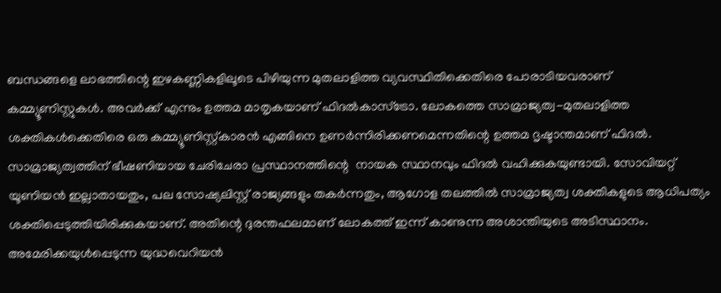ബന്ധങ്ങളെ ലാഭത്തിന്റെ ഇഴകണ്ണികളിലൂടെ പിഴിയുന്ന മുതലാളിത്ത വ്യവസ്ഥിതിക്കെതിരെ പോരാടിയവരാണ് കമ്മ്യൂണിസ്റ്റുകള്‍. അവര്‍ക്ക് എന്നും ഉത്തമ മാതൃകയാണ് ഫിദല്‍കാസ്‌ട്രോ. ലോകത്തെ സാമ്രാജ്യത്വ-മുതലാളിത്ത ശക്തികള്‍ക്കെതിരെ ഒരു കമ്മ്യൂണിസ്റ്റ്കാരന്‍ എങ്ങിനെ ഉണര്‍ന്നിരിക്കണമെന്നതിന്റെ ഉത്തമ ദൃഷ്ടാന്തമാണ് ഫിദല്‍. സാമ്രാജ്യത്വത്തിന് ഭീഷണിയായ ചേരിചേരാ പ്രസ്ഥാനത്തിന്റെ  നായക സ്ഥാനവും ഫിദല്‍ വഹിക്കുകയുണ്ടായി. സോവിയറ്റ് യൂണിയന്‍ ഇല്ലാതായതും, പല സോഷ്യലിസ്റ്റ് രാജ്യങ്ങളും തകര്‍ന്നതും, ആഗോള തലത്തില്‍ സാമ്രാജ്യത്വ ശക്തികളുടെ ആധിപത്യം ശക്തിപ്പെടുത്തിയിരിക്കുകയാണ്. അതിന്റെ ദുരന്തഫലമാണ് ലോകത്ത് ഇന്ന് കാണുന്ന അശാന്തിയുടെ അടിസ്ഥാനം. അമേരിക്കയുള്‍പ്പെടുന്ന യുദ്ധവെറിയന്‍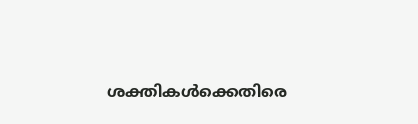ശക്തികള്‍ക്കെതിരെ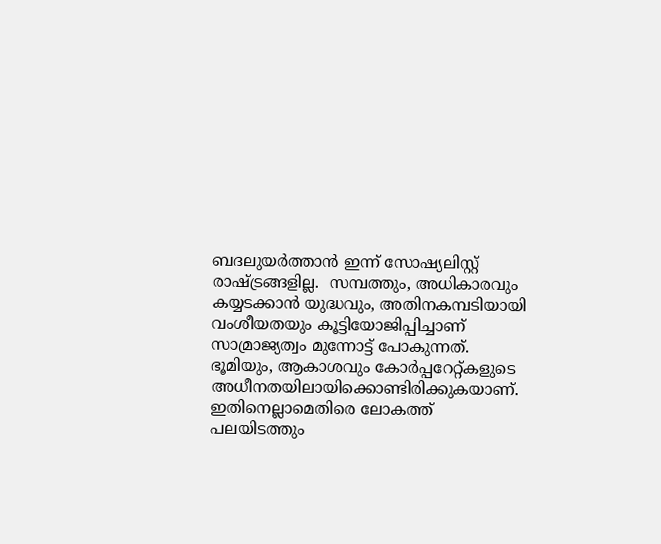ബദലുയര്‍ത്താന്‍ ഇന്ന് സോഷ്യലിസ്റ്റ് രാഷ്ട്രങ്ങളില്ല.  സമ്പത്തും, അധികാരവും കയ്യടക്കാന്‍ യുദ്ധവും, അതിനകമ്പടിയായി വംശീയതയും കൂട്ടിയോജിപ്പിച്ചാണ് സാമ്രാജ്യത്വം മുന്നോട്ട് പോകുന്നത്. ഭൂമിയും, ആകാശവും കോര്‍പ്പറേറ്റ്കളുടെ അധീനതയിലായിക്കൊണ്ടിരിക്കുകയാണ്. ഇതിനെല്ലാമെതിരെ ലോകത്ത് പലയിടത്തും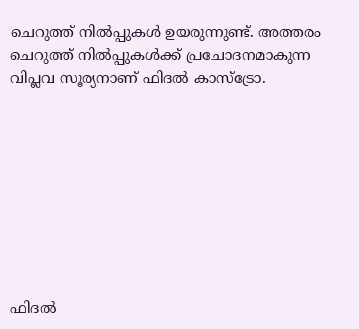ചെറുത്ത് നില്‍പ്പുകള്‍ ഉയരുന്നുണ്ട്. അത്തരം ചെറുത്ത് നില്‍പ്പുകള്‍ക്ക് പ്രചോദനമാകുന്ന വിപ്ലവ സൂര്യനാണ് ഫിദല്‍ കാസ്‌ട്രോ.









ഫിദല്‍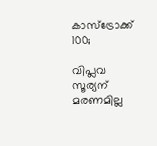കാസ്‌ട്രോക്ക് 100;

വിപ്ലവ സൂര്യന് മരണമില്ല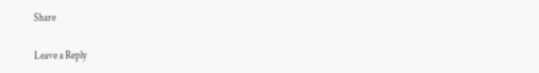Share

Leave a Reply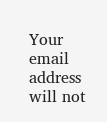Your email address will not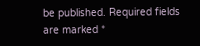be published. Required fields are marked *